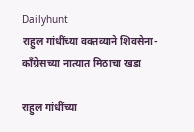Dailyhunt
राहुल गांधींच्या वक्तव्याने शिवसेना-काँग्रेसच्या नात्यात मिठाचा खडा

राहुल गांधींच्या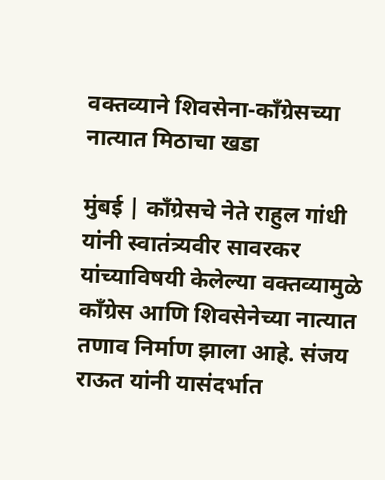वक्तव्याने शिवसेना-काँग्रेसच्या नात्यात मिठाचा खडा

मुंबई | काँग्रेसचे नेते राहुल गांधी यांनी स्वातंत्र्यवीर सावरकर यांच्याविषयी केलेल्या वक्तव्यामुळे काँग्रेस आणि शिवसेनेच्या नात्यात तणाव निर्माण झाला आहे. संजय राऊत यांनी यासंदर्भात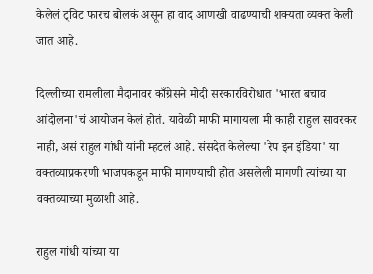केलेलं ट्विट फारच बोलकं असून हा वाद आणखी वाढण्याची शक्यता व्यक्त केली जात आहे.

दिल्लीच्या रामलीला मैदानावर काँग्रेसने मोदी सरकारविरोधात 'भारत बचाव आंदोलना'चं आयोजन केलं होतं. यावेळी माफी मागायला मी काही राहुल सावरकर नाही, असं राहुल गांधी यांनी म्हटलं आहे. संसदेत केलेल्या 'रेप इन इंडिया' या वक्तव्याप्रकरणी भाजपकडून माफी मागण्याची होत असलेली मागणी त्यांच्या या वक्तव्याच्या मुळाशी आहे.

राहुल गांधी यांच्या या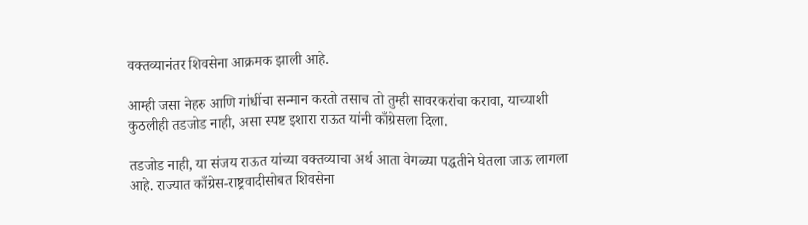वक्तव्यानंतर शिवसेना आक्रमक झाली आहे.

आम्ही जसा नेहरु आणि गांधींचा सन्मान करतो तसाच तो तुम्ही सावरकरांचा करावा, याच्याशी कुठलीही तडजोड नाही, असा स्पष्ट इशारा राऊत यांनी काँग्रेसला दिला.

तडजोड नाही, या संजय राऊत यांच्या वक्तव्याचा अर्थ आता वेगळ्या पद्धतीने घेतला जाऊ लागला आहे. राज्यात काँग्रेस-राष्ट्रवादीसोबत शिवसेना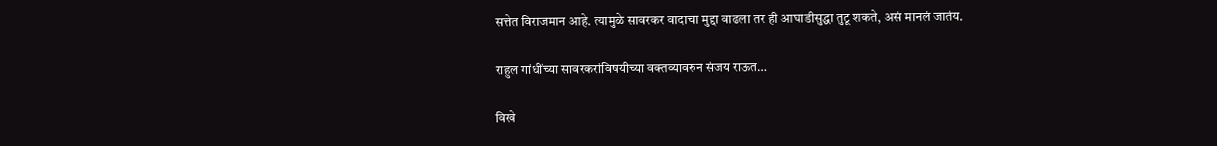सत्तेत विराजमान आहे. त्यामुळे सावरकर वादाचा मुद्दा वाढला तर ही आघाडीसुद्धा तुटू शकते, असं मानलं जातंय.

राहुल गांधींच्या सावरकरांविषयीच्या वक्तव्यावरुन संजय राऊत…

विखे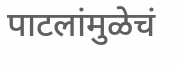पाटलांमुळेचं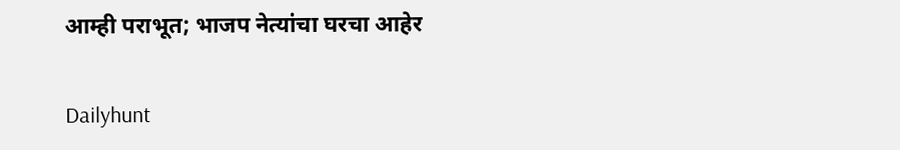आम्ही पराभूत; भाजप नेत्यांचा घरचा आहेर

Dailyhunt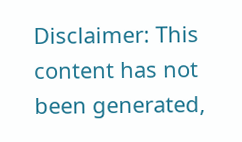Disclaimer: This content has not been generated,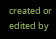created or edited by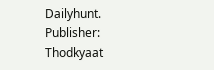Dailyhunt. Publisher: Thodkyaat